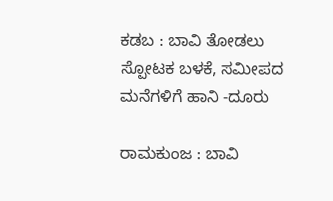ಕಡಬ : ಬಾವಿ ತೋಡಲು ಸ್ಪೋಟಕ ಬಳಕೆ, ಸಮೀಪದ ಮನೆಗಳಿಗೆ ಹಾನಿ -ದೂರು

ರಾಮಕುಂಜ : ಬಾವಿ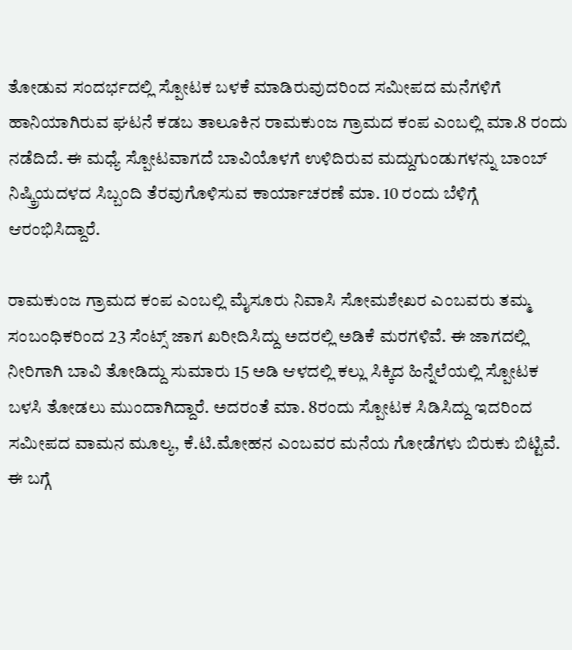ತೋಡುವ ಸಂದರ್ಭದಲ್ಲಿ ಸ್ಪೋಟಕ ಬಳಕೆ ಮಾಡಿರುವುದರಿಂದ ಸಮೀಪದ ಮನೆಗಳಿಗೆ ಹಾನಿಯಾಗಿರುವ ಘಟನೆ ಕಡಬ ತಾಲೂಕಿನ ರಾಮಕುಂಜ ಗ್ರಾಮದ ಕಂಪ ಎಂಬಲ್ಲಿ ಮಾ.8 ರಂದು ನಡೆದಿದೆ. ಈ ಮಧ್ಯೆ ಸ್ಪೋಟವಾಗದೆ ಬಾವಿಯೊಳಗೆ ಉಳಿದಿರುವ ಮದ್ದುಗುಂಡುಗಳನ್ನು ಬಾಂಬ್ ನಿಷ್ಕ್ರಿಯದಳದ ಸಿಬ್ಬಂದಿ ತೆರವುಗೊಳಿಸುವ ಕಾರ್ಯಾಚರಣೆ ಮಾ. 10 ರಂದು ಬೆಳಿಗ್ಗೆ ಆರಂಭಿಸಿದ್ದಾರೆ.

ರಾಮಕುಂಜ ಗ್ರಾಮದ ಕಂಪ ಎಂಬಲ್ಲಿ ಮೈಸೂರು ನಿವಾಸಿ ಸೋಮಶೇಖರ ಎಂಬವರು ತಮ್ಮ ಸಂಬಂಧಿಕರಿಂದ 23 ಸೆಂಟ್ಸ್ ಜಾಗ ಖರೀದಿಸಿದ್ದು ಅದರಲ್ಲಿ ಅಡಿಕೆ ಮರಗಳಿವೆ. ಈ ಜಾಗದಲ್ಲಿ ನೀರಿಗಾಗಿ ಬಾವಿ ತೋಡಿದ್ದು ಸುಮಾರು 15 ಅಡಿ ಆಳದಲ್ಲಿ ಕಲ್ಲು ಸಿಕ್ಕಿದ ಹಿನ್ನೆಲೆಯಲ್ಲಿ ಸ್ಪೋಟಕ ಬಳಸಿ ತೋಡಲು ಮುಂದಾಗಿದ್ದಾರೆ. ಅದರಂತೆ ಮಾ. 8ರಂದು ಸ್ಪೋಟಕ ಸಿಡಿಸಿದ್ದು ಇದರಿಂದ ಸಮೀಪದ ವಾಮನ ಮೂಲ್ಯ, ಕೆ.ಟಿ.ಮೋಹನ ಎಂಬವರ ಮನೆಯ ಗೋಡೆಗಳು ಬಿರುಕು ಬಿಟ್ಟಿವೆ. ಈ ಬಗ್ಗೆ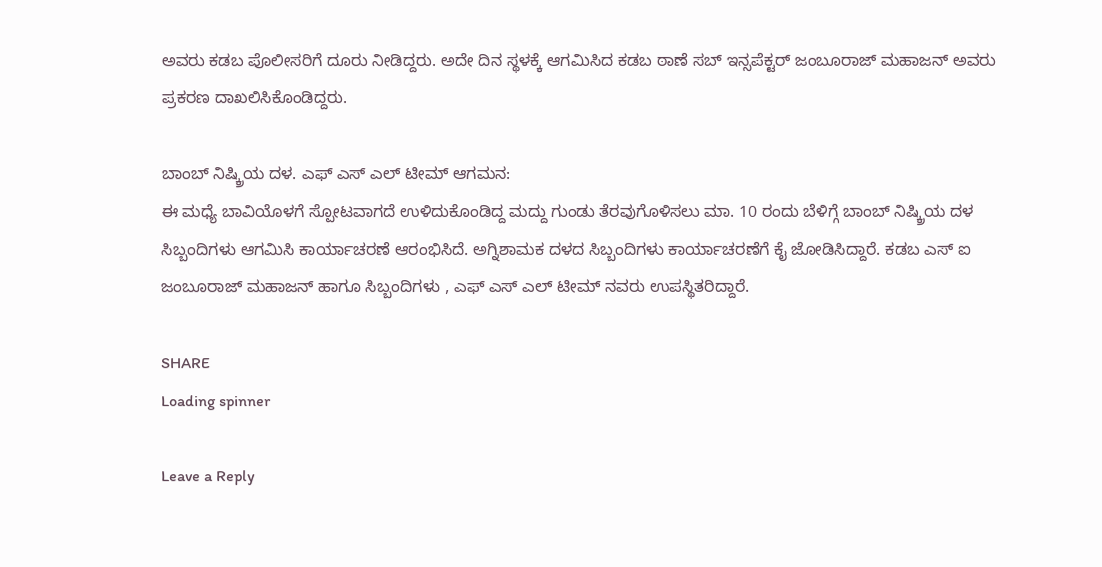ಅವರು ಕಡಬ ಪೊಲೀಸರಿಗೆ ದೂರು ನೀಡಿದ್ದರು. ಅದೇ ದಿನ ಸ್ಥಳಕ್ಕೆ ಆಗಮಿಸಿದ ಕಡಬ ಠಾಣೆ ಸಬ್ ಇನ್ಸಪೆಕ್ಟರ್ ಜಂಬೂರಾಜ್ ಮಹಾಜನ್ ಅವರು ಪ್ರಕರಣ ದಾಖಲಿಸಿಕೊಂಡಿದ್ದರು.

ಬಾಂಬ್ ನಿಷ್ಕ್ರಿಯ ದಳ. ಎಫ್ ಎಸ್ ಎಲ್ ಟೀಮ್ ಆಗಮನ:
ಈ ಮಧ್ಯೆ ಬಾವಿಯೊಳಗೆ ಸ್ಪೋಟವಾಗದೆ ಉಳಿದುಕೊಂಡಿದ್ದ ಮದ್ದು ಗುಂಡು ತೆರವುಗೊಳಿಸಲು ಮಾ. 10 ರಂದು ಬೆಳಿಗ್ಗೆ ಬಾಂಬ್ ನಿಷ್ಕ್ರಿಯ ದಳ ಸಿಬ್ಬಂದಿಗಳು ಆಗಮಿಸಿ ಕಾರ್ಯಾಚರಣೆ ಆರಂಭಿಸಿದೆ. ಅಗ್ನಿಶಾಮಕ ದಳದ ಸಿಬ್ಬಂದಿಗಳು ಕಾರ್ಯಾಚರಣೆಗೆ ಕೈ ಜೋಡಿಸಿದ್ದಾರೆ. ಕಡಬ ಎಸ್ ಐ ಜಂಬೂರಾಜ್ ಮಹಾಜನ್ ಹಾಗೂ ಸಿಬ್ಬಂದಿಗಳು , ಎಫ್ ಎಸ್ ಎಲ್ ಟೀಮ್ ನವರು ಉಪಸ್ಥಿತರಿದ್ದಾರೆ.

SHARE
Loading spinner

Leave a Reply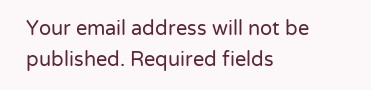Your email address will not be published. Required fields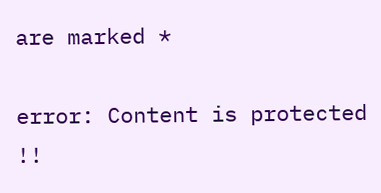are marked *

error: Content is protected !!